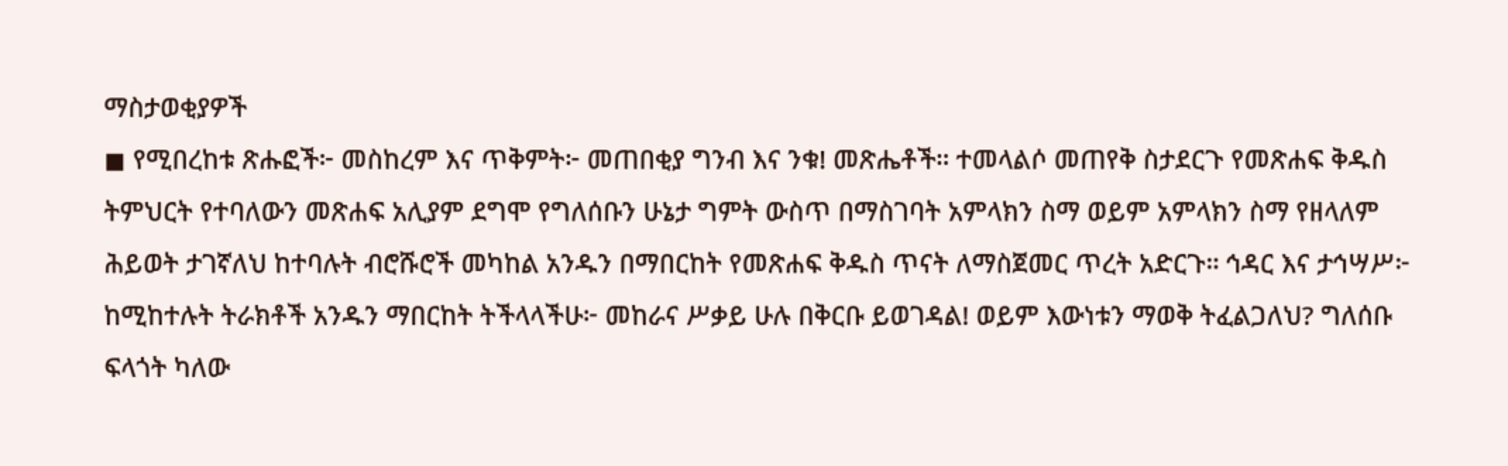ማስታወቂያዎች
◼ የሚበረከቱ ጽሑፎች፦ መስከረም እና ጥቅምት፦ መጠበቂያ ግንብ እና ንቁ! መጽሔቶች። ተመላልሶ መጠየቅ ስታደርጉ የመጽሐፍ ቅዱስ ትምህርት የተባለውን መጽሐፍ አሊያም ደግሞ የግለሰቡን ሁኔታ ግምት ውስጥ በማስገባት አምላክን ስማ ወይም አምላክን ስማ የዘላለም ሕይወት ታገኛለህ ከተባሉት ብሮሹሮች መካከል አንዱን በማበርከት የመጽሐፍ ቅዱስ ጥናት ለማስጀመር ጥረት አድርጉ። ኅዳር እና ታኅሣሥ፦ ከሚከተሉት ትራክቶች አንዱን ማበርከት ትችላላችሁ፦ መከራና ሥቃይ ሁሉ በቅርቡ ይወገዳል! ወይም እውነቱን ማወቅ ትፈልጋለህ? ግለሰቡ ፍላጎት ካለው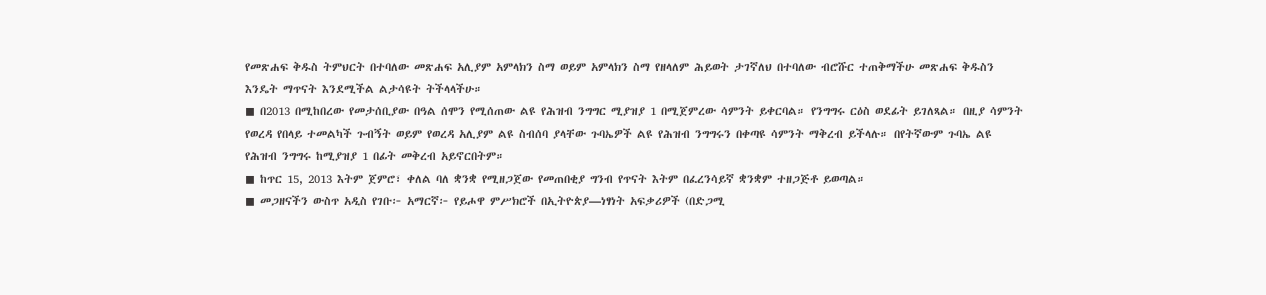የመጽሐፍ ቅዱስ ትምህርት በተባለው መጽሐፍ አሊያም አምላክን ስማ ወይም አምላክን ስማ የዘላለም ሕይወት ታገኛለህ በተባለው ብሮሹር ተጠቅማችሁ መጽሐፍ ቅዱስን እንዴት ማጥናት እንደሚችል ልታሳዩት ትችላላችሁ።
◼ በ2013 በሚከበረው የመታሰቢያው በዓል ሰሞን የሚሰጠው ልዩ የሕዝብ ንግግር ሚያዝያ 1 በሚጀምረው ሳምንት ይቀርባል። የንግግሩ ርዕስ ወደፊት ይገለጻል። በዚያ ሳምንት የወረዳ የበላይ ተመልካች ጉብኝት ወይም የወረዳ አሊያም ልዩ ስብሰባ ያላቸው ጉባኤዎች ልዩ የሕዝብ ንግግሩን በቀጣዩ ሳምንት ማቅረብ ይችላሉ። በየትኛውም ጉባኤ ልዩ የሕዝብ ንግግሩ ከሚያዝያ 1 በፊት መቅረብ አይኖርበትም።
◼ ከጥር 15, 2013 እትም ጀምሮ፣ ቀለል ባለ ቋንቋ የሚዘጋጀው የመጠበቂያ ግንብ የጥናት እትም በፈረንሳይኛ ቋንቋም ተዘጋጅቶ ይወጣል።
◼ መጋዘናችን ውስጥ አዲስ የገቡ፦ አማርኛ፦ የይሖዋ ምሥክሮች በኢትዮጵያ—ነፃነት አፍቃሪዎች (በድጋሚ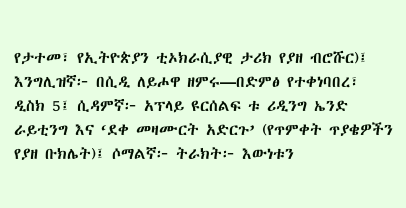የታተመ፣ የኢትዮጵያን ቲኦክራሲያዊ ታሪክ የያዘ ብሮሹር)፤ እንግሊዝኛ፦ በሲዲ ለይሖዋ ዘምሩ—በድምፅ የተቀነባበረ፣ ዲስክ 5፤ ሲዳምኛ፦ አፕላይ ዩርሰልፍ ቱ ሪዲንግ ኤንድ ራይቲንግ እና ‘ደቀ መዛሙርት አድርጉ’ (የጥምቀት ጥያቄዎችን የያዘ ቡክሌት)፤ ሶማልኛ፦ ትራክት፦ እውነቱን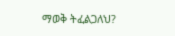ማወቅ ትፈልጋለህ?